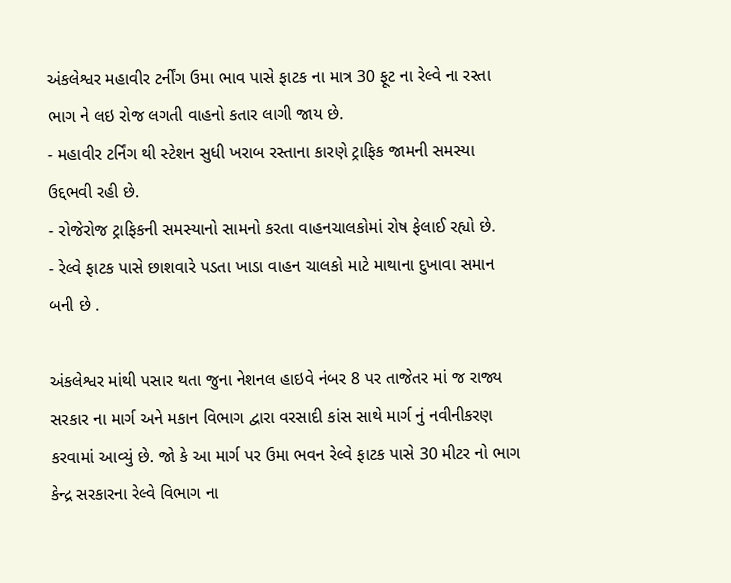અંકલેશ્વર મહાવીર ટર્નીંગ ઉમા ભાવ પાસે ફાટક ના માત્ર 30 ફૂટ ના રેલ્વે ના રસ્તા ભાગ ને લઇ રોજ લગતી વાહનો કતાર લાગી જાય છે.
- મહાવીર ટર્નિંગ થી સ્ટેશન સુધી ખરાબ રસ્તાના કારણે ટ્રાફિક જામની સમસ્યા ઉદ્દભવી રહી છે.
- રોજેરોજ ટ્રાફિકની સમસ્યાનો સામનો કરતા વાહનચાલકોમાં રોષ ફેલાઈ રહ્યો છે.
- રેલ્વે ફાટક પાસે છાશવારે પડતા ખાડા વાહન ચાલકો માટે માથાના દુખાવા સમાન બની છે .

અંકલેશ્વર માંથી પસાર થતા જુના નેશનલ હાઇવે નંબર 8 પર તાજેતર માં જ રાજ્ય સરકાર ના માર્ગ અને મકાન વિભાગ દ્વારા વરસાદી કાંસ સાથે માર્ગ નું નવીનીકરણ કરવામાં આવ્યું છે. જો કે આ માર્ગ પર ઉમા ભવન રેલ્વે ફાટક પાસે 30 મીટર નો ભાગ કેન્દ્ર સરકારના રેલ્વે વિભાગ ના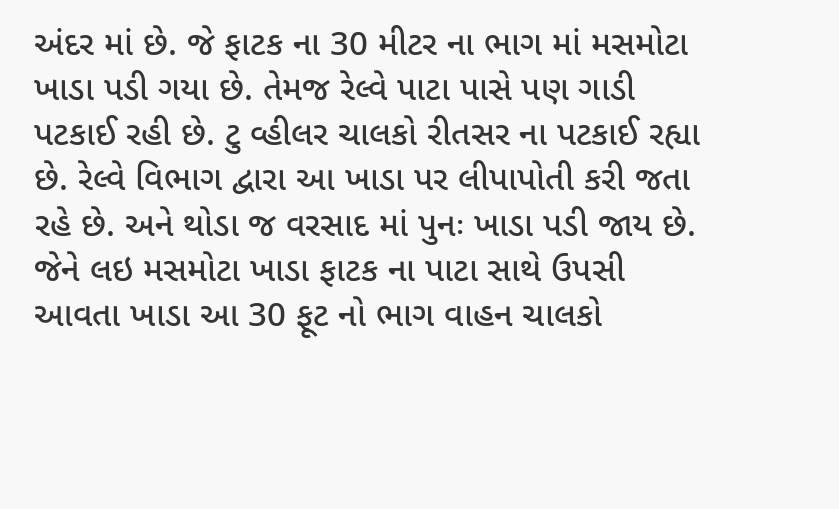અંદર માં છે. જે ફાટક ના 30 મીટર ના ભાગ માં મસમોટા ખાડા પડી ગયા છે. તેમજ રેલ્વે પાટા પાસે પણ ગાડી પટકાઈ રહી છે. ટુ વ્હીલર ચાલકો રીતસર ના પટકાઈ રહ્યા છે. રેલ્વે વિભાગ દ્વારા આ ખાડા પર લીપાપોતી કરી જતા રહે છે. અને થોડા જ વરસાદ માં પુનઃ ખાડા પડી જાય છે. જેને લઇ મસમોટા ખાડા ફાટક ના પાટા સાથે ઉપસી આવતા ખાડા આ 30 ફૂટ નો ભાગ વાહન ચાલકો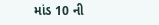માંડ 10 ની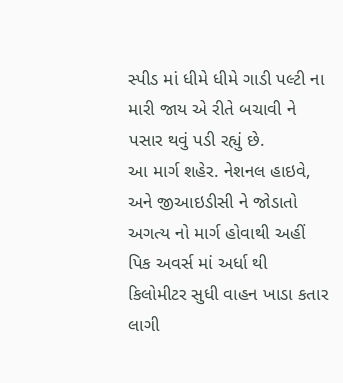સ્પીડ માં ધીમે ધીમે ગાડી પલ્ટી ના મારી જાય એ રીતે બચાવી ને પસાર થવું પડી રહ્યું છે.
આ માર્ગ શહેર. નેશનલ હાઇવે, અને જીઆઇડીસી ને જોડાતો અગત્ય નો માર્ગ હોવાથી અહીં પિક અવર્સ માં અર્ધા થી કિલોમીટર સુધી વાહન ખાડા કતાર લાગી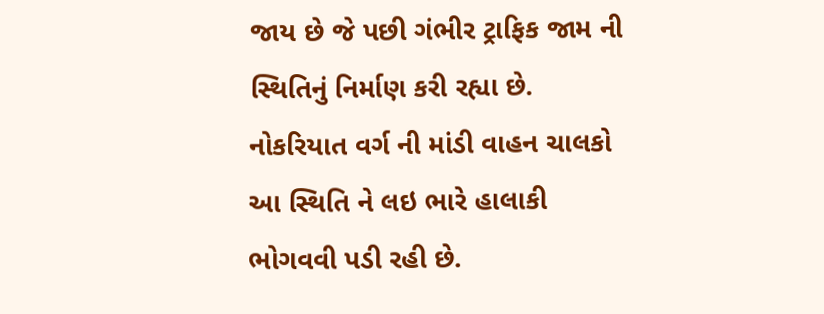જાય છે જે પછી ગંભીર ટ્રાફિક જામ ની સ્થિતિનું નિર્માણ કરી રહ્યા છે. નોકરિયાત વર્ગ ની માંડી વાહન ચાલકો આ સ્થિતિ ને લઇ ભારે હાલાકી ભોગવવી પડી રહી છે.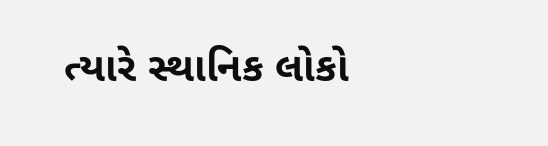ત્યારે સ્થાનિક લોકો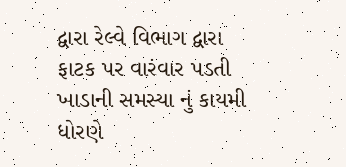દ્વારા રેલ્વે વિભાગ દ્વારા ફાટક પર વારંવાર પડતી ખાડાની સમસ્યા નું કાયમી ધોરણે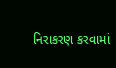નિરાકરણ કરવામાં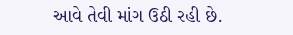આવે તેવી માંગ ઉઠી રહી છે.